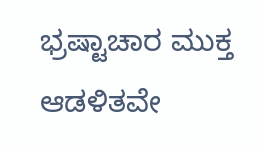ಭ್ರಷ್ಟಾಚಾರ ಮುಕ್ತ ಆಡಳಿತವೇ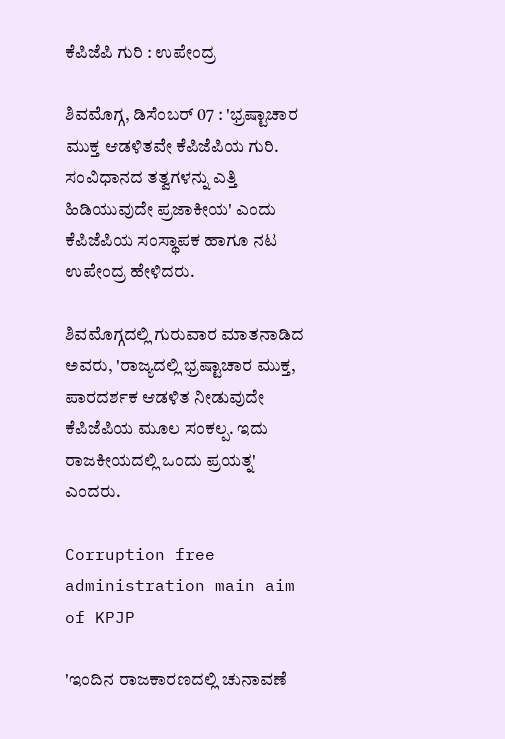ಕೆಪಿಜೆಪಿ ಗುರಿ : ಉಪೇಂದ್ರ

ಶಿವಮೊಗ್ಗ, ಡಿಸೆಂಬರ್ 07 : 'ಭ್ರಷ್ಟಾಚಾರ ಮುಕ್ತ ಆಡಳಿತವೇ ಕೆಪಿಜೆಪಿಯ ಗುರಿ. ಸಂವಿಧಾನದ ತತ್ವಗಳನ್ನು ಎತ್ತಿ ಹಿಡಿಯುವುದೇ ಪ್ರಜಾಕೀಯ' ಎಂದು ಕೆಪಿಜೆಪಿಯ ಸಂಸ್ಥಾಪಕ ಹಾಗೂ ನಟ ಉಪೇಂದ್ರ ಹೇಳಿದರು.

ಶಿವಮೊಗ್ಗದಲ್ಲಿ ಗುರುವಾರ ಮಾತನಾಡಿದ ಅವರು, 'ರಾಜ್ಯದಲ್ಲಿ ಭ್ರಷ್ಟಾಚಾರ ಮುಕ್ತ, ಪಾರದರ್ಶಕ ಆಡಳಿತ ನೀಡುವುದೇ ಕೆಪಿಜೆಪಿಯ ಮೂಲ ಸಂಕಲ್ಪ. ಇದು ರಾಜಕೀಯದಲ್ಲಿ ಒಂದು ಪ್ರಯತ್ನ' ಎಂದರು.

Corruption free administration main aim of KPJP

'ಇಂದಿನ ರಾಜಕಾರಣದಲ್ಲಿ ಚುನಾವಣೆ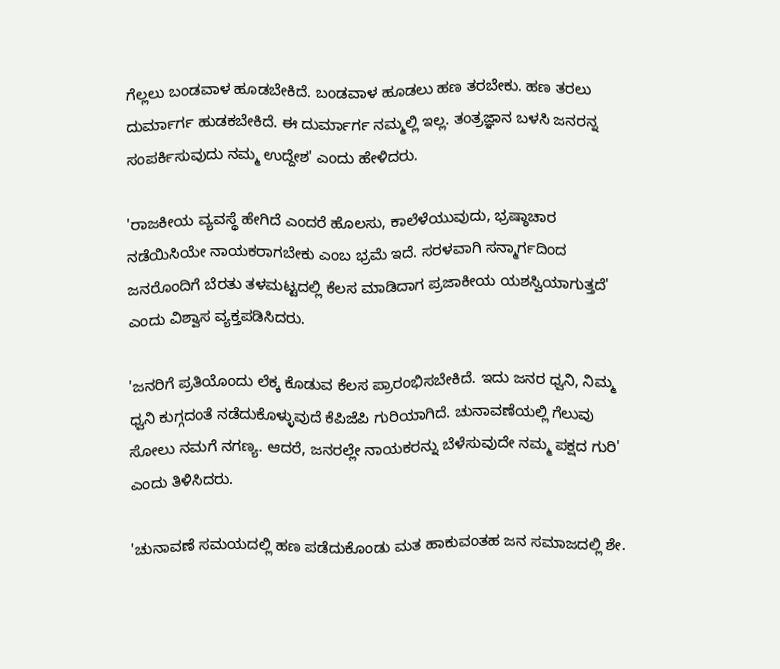ಗೆಲ್ಲಲು ಬಂಡವಾಳ ಹೂಡಬೇಕಿದೆ. ಬಂಡವಾಳ ಹೂಡಲು ಹಣ ತರಬೇಕು. ಹಣ ತರಲು ದುರ್ಮಾರ್ಗ ಹುಡಕಬೇಕಿದೆ. ಈ ದುರ್ಮಾರ್ಗ ನಮ್ಮಲ್ಲಿ ಇಲ್ಲ. ತಂತ್ರಜ್ಞಾನ ಬಳಸಿ ಜನರನ್ನ ಸಂಪರ್ಕಿಸುವುದು ನಮ್ಮ ಉದ್ದೇಶ' ಎಂದು ಹೇಳಿದರು.

'ರಾಜಕೀಯ ವ್ಯವಸ್ಥೆ ಹೇಗಿದೆ ಎಂದರೆ ಹೊಲಸು, ಕಾಲೆಳೆಯುವುದು, ಭ್ರಷ್ಠಾಚಾರ ನಡೆಯಿಸಿಯೇ ನಾಯಕರಾಗಬೇಕು ಎಂಬ ಭ್ರಮೆ ಇದೆ. ಸರಳವಾಗಿ ಸನ್ಮಾರ್ಗದಿಂದ ಜನರೊಂದಿಗೆ ಬೆರತು ತಳಮಟ್ಟದಲ್ಲಿ ಕೆಲಸ ಮಾಡಿದಾಗ ಪ್ರಜಾಕೀಯ ಯಶಸ್ವಿಯಾಗುತ್ತದೆ' ಎಂದು ವಿಶ್ವಾಸ ವ್ಯಕ್ತಪಡಿಸಿದರು.

'ಜನರಿಗೆ ಪ್ರತಿಯೊಂದು ಲೆಕ್ಕ ಕೊಡುವ ಕೆಲಸ ಪ್ರಾರಂಭಿಸಬೇಕಿದೆ. ಇದು ಜನರ ಧ್ವನಿ, ನಿಮ್ಮ ಧ್ವನಿ ಕುಗ್ಗದಂತೆ ನಡೆದುಕೊಳ್ಳುವುದೆ ಕೆಪಿಜೆಪಿ ಗುರಿಯಾಗಿದೆ. ಚುನಾವಣೆಯಲ್ಲಿ ಗೆಲುವು ಸೋಲು ನಮಗೆ ನಗಣ್ಯ. ಆದರೆ, ಜನರಲ್ಲೇ ನಾಯಕರನ್ನು ಬೆಳೆಸುವುದೇ ನಮ್ಮ ಪಕ್ಷದ ಗುರಿ' ಎಂದು ತಿಳಿಸಿದರು.

'ಚುನಾವಣೆ ಸಮಯದಲ್ಲಿ ಹಣ ಪಡೆದುಕೊಂಡು ಮತ ಹಾಕುವಂತಹ ಜನ ಸಮಾಜದಲ್ಲಿ ಶೇ.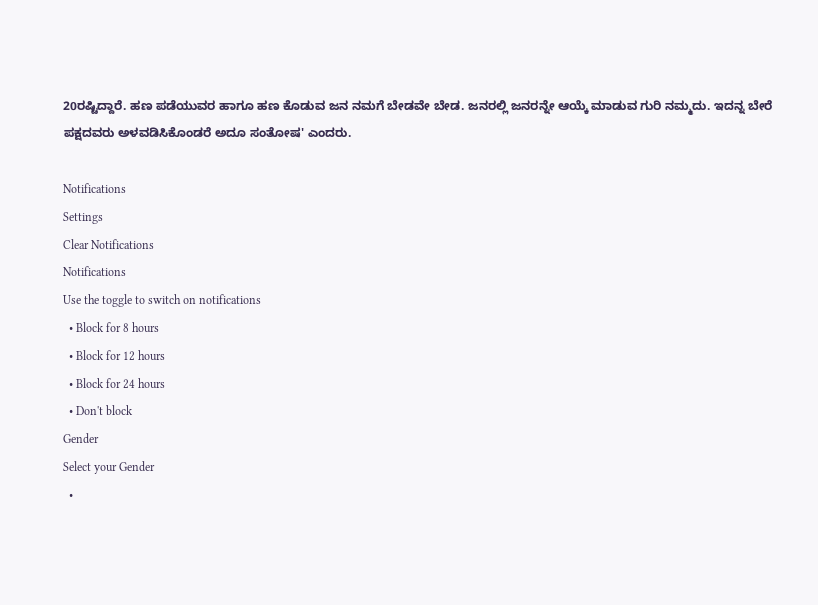20ರಷ್ಟಿದ್ದಾರೆ. ಹಣ ಪಡೆಯುವರ ಹಾಗೂ ಹಣ ಕೊಡುವ ಜನ ನಮಗೆ ಬೇಡವೇ ಬೇಡ. ಜನರಲ್ಲಿ ಜನರನ್ನೇ ಆಯ್ಕೆ ಮಾಡುವ ಗುರಿ ನಮ್ಮದು. ಇದನ್ನ ಬೇರೆ ಪಕ್ಷದವರು ಅಳವಡಿಸಿಕೊಂಡರೆ ಅದೂ ಸಂತೋಷ' ಎಂದರು.

Notifications
Settings
Clear Notifications
Notifications
Use the toggle to switch on notifications
  • Block for 8 hours
  • Block for 12 hours
  • Block for 24 hours
  • Don't block
Gender
Select your Gender
  •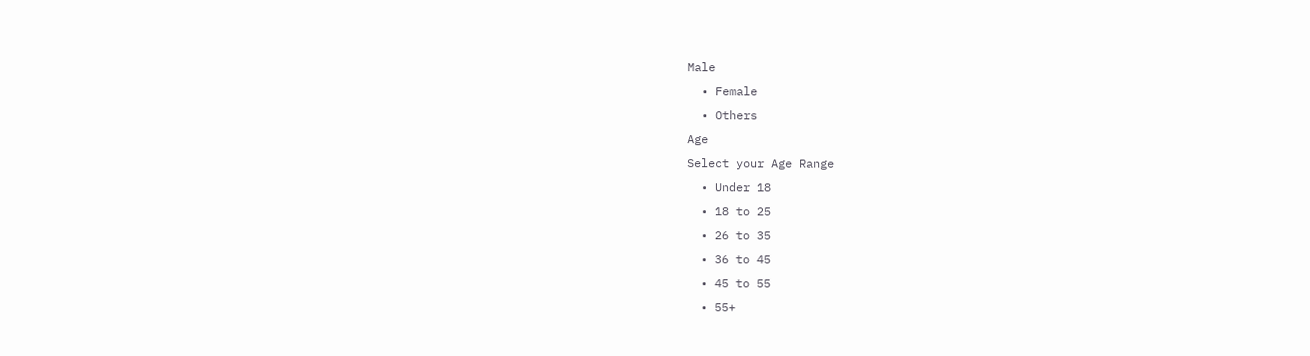Male
  • Female
  • Others
Age
Select your Age Range
  • Under 18
  • 18 to 25
  • 26 to 35
  • 36 to 45
  • 45 to 55
  • 55+